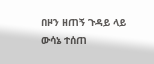በዞን ዘጠኝ ጉዳይ ላይ ውሳኔ ተሰጠ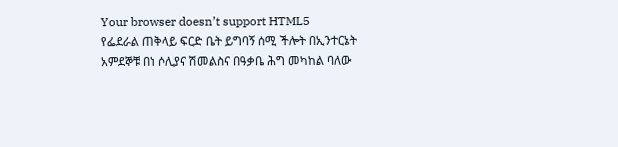Your browser doesn’t support HTML5
የፌደራል ጠቅላይ ፍርድ ቤት ይግባኝ ሰሚ ችሎት በኢንተርኔት አምደኞቹ በነ ሶሊያና ሽመልስና በዓቃቤ ሕግ መካከል ባለው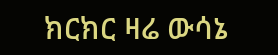ክርክር ዛሬ ውሳኔ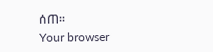ሰጠ፡፡
Your browser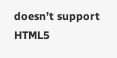doesn’t support HTML5